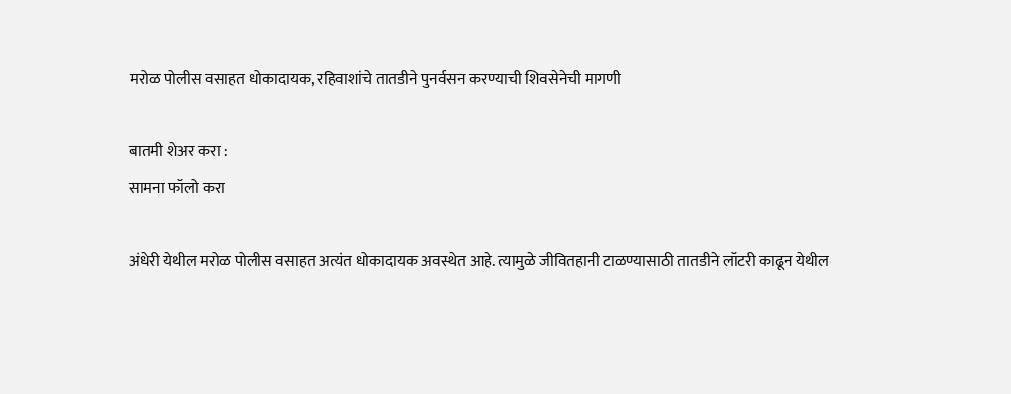मरोळ पोलीस वसाहत धोकादायक, रहिवाशांचे तातडीने पुनर्वसन करण्याची शिवसेनेची मागणी

बातमी शेअर करा :
सामना फॉलो करा

अंधेरी येथील मरोळ पोलीस वसाहत अत्यंत धोकादायक अवस्थेत आहे. त्यामुळे जीवितहानी टाळण्यासाठी तातडीने लॉटरी काढून येथील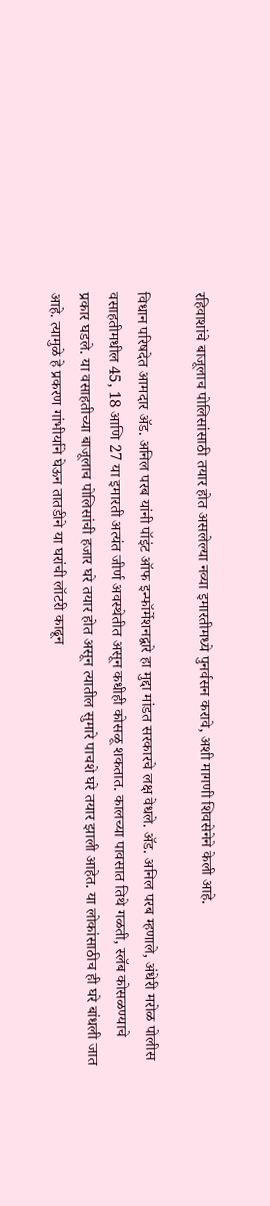रहिवाशांचे बाजूलाच पोलिसांसाठी तयार होत असलेल्या नव्या इमारतीमध्ये पुनर्वसन करावे, अशी मागणी शिवसेनेने केली आहे.

विधान परिषदेत आमदार अ‍ॅड. अनिल परब यांनी पॉइंट ऑफ इन्फॉर्मेशनद्वारे हा मुद्दा मांडत सरकारचे लक्ष वेधले. अ‍ॅड. अनिल परब म्हणाले, अंधेरी मरोळ पोलीस वसाहतीमधील 45, 18 आणि 27 या इमारती अत्यंत जीर्ण अवस्थेतीत असून कधीही कोसळू शकतात. कालच्या पावसात तिथे गळती, स्लॅब कोसळण्याचे प्रकार घडले. या वसाहतीच्या बाजूलाच पोलिसांची हजार घरे तयार होत असून त्यातील सुमारे पाचशे घरे तयार झाली आहेत. या लोकांसाठीच ही घरे बांधली जात आहे. त्यामुळे हे प्रकरण गांभीर्याने घेऊन तातडीने या घरांची लॉटरी काढून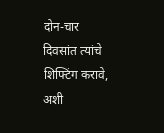दोन-चार दिवसांत त्यांचे शिफ्टिंग करावे, अशी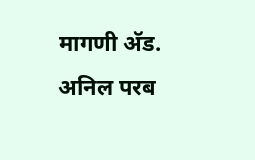मागणी अ‍ॅड. अनिल परब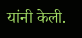यांनी केली.